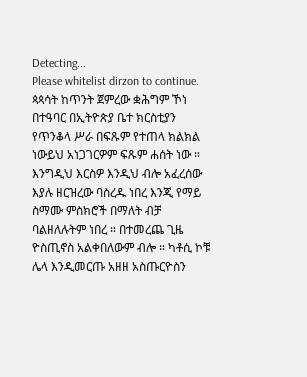Detecting...
Please whitelist dirzon to continue.
ጳጳሳት ከጥንት ጀምረው ቋሕግም ኾነ በተዓባር በኢትዮጵያ ቤተ ክርስቲያን የጥንቆላ ሥራ በፍጹም የተጠላ ክልክል ነውይህ አነጋገርዎም ፍጹም ሐሰት ነው ። እንግዲህ እርስዎ እንዲህ ብሎ አፈረሰው እያሉ ዘርዝረው ባስረዱ ነበረ እንጂ የማይ ስማሙ ምስክሮች በማለት ብቻ ባልዘለሉትም ነበረ ። በተመረጨ ጊዜ ዮስጢኖስ አልቀበለውም ብሎ ። ካቶሲ ኮቹ ሌላ እንዲመርጡ አዘዘ አስጡርዮስን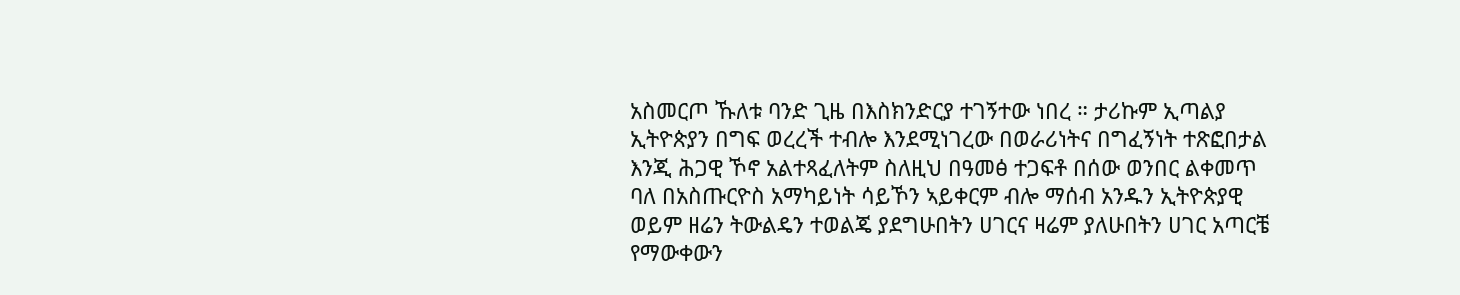አስመርጦ ኹለቱ ባንድ ጊዜ በእስክንድርያ ተገኝተው ነበረ ። ታሪኩም ኢጣልያ ኢትዮጵያን በግፍ ወረረች ተብሎ እንደሚነገረው በወራሪነትና በግፈኝነት ተጽፎበታል እንጂ ሕጋዊ ኾኖ አልተጻፈለትም ስለዚህ በዓመፅ ተጋፍቶ በሰው ወንበር ልቀመጥ ባለ በአስጡርዮስ አማካይነት ሳይኾን ኣይቀርም ብሎ ማሰብ አንዱን ኢትዮጵያዊ ወይም ዘሬን ትውልዴን ተወልጄ ያደግሁበትን ሀገርና ዛሬም ያለሁበትን ሀገር አጣርቼ የማውቀውን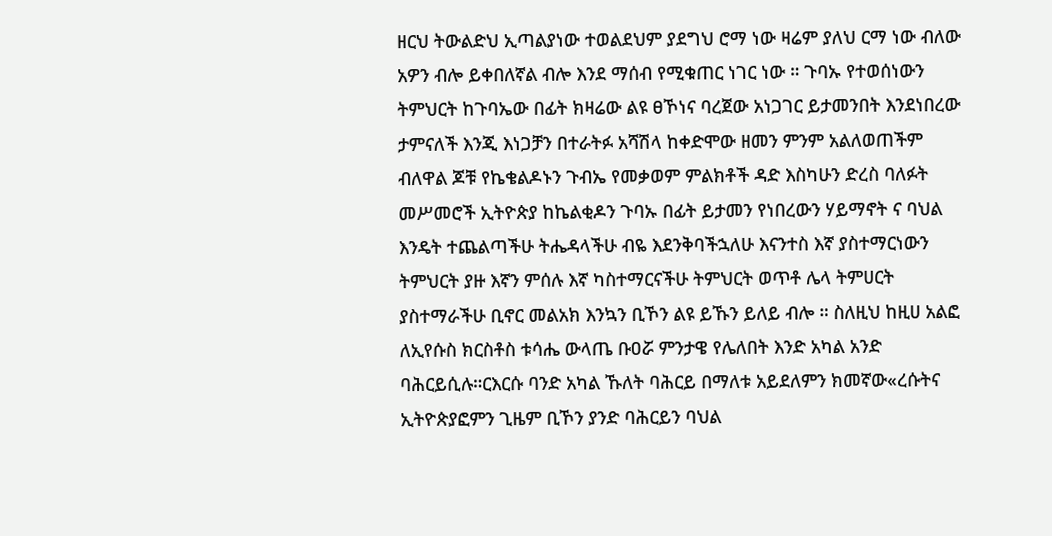ዘርህ ትውልድህ ኢጣልያነው ተወልደህም ያደግህ ሮማ ነው ዛሬም ያለህ ርማ ነው ብለው አዎን ብሎ ይቀበለኛል ብሎ እንደ ማሰብ የሚቁጠር ነገር ነው ። ጉባኡ የተወሰነውን ትምህርት ከጉባኤው በፊት ክዛሬው ልዩ ፀኾነና ባረጀው አነጋገር ይታመንበት እንደነበረው ታምናለች እንጂ እነጋቻን በተራትፉ አሻሽላ ከቀድሞው ዘመን ምንም አልለወጠችም ብለዋል ጆቹ የኬቄልዶኑን ጉብኤ የመቃወም ምልክቶች ዳድ እስካሁን ድረስ ባለፉት መሥመሮች ኢትዮጵያ ከኬልቂዶን ጉባኡ በፊት ይታመን የነበረውን ሃይማኖት ና ባህል እንዴት ተጨልጣችሁ ትሔዳላችሁ ብዬ እደንቅባችኋለሁ እናንተስ እኛ ያስተማርነውን ትምህርት ያዙ እኛን ምሰሉ እኛ ካስተማርናችሁ ትምህርት ወጥቶ ሌላ ትምሀርት ያስተማራችሁ ቢኖር መልአክ እንኳን ቢኾን ልዩ ይኹን ይለይ ብሎ ። ስለዚህ ከዚሀ አልፎ ለኢየሱስ ክርስቶስ ቱሳሔ ውላጤ ቡዐሯ ምንታዌ የሌለበት እንድ አካል አንድ ባሕርይሲሉ።ርእርሱ ባንድ አካል ኹለት ባሕርይ በማለቱ አይደለምን ክመኛው«ረሱትና ኢትዮጵያፎምን ጊዜም ቢኾን ያንድ ባሕርይን ባህል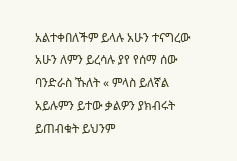አልተቀበለችም ይላሉ አሁን ተናግረው አሁን ለምን ይረሳሉ ያየ የሰማ ሰው ባንድራስ ኹለት « ምላስ ይለኛል አይሉምን ይተው ቃልዎን ያክብሩት ይጠብቁት ይህንም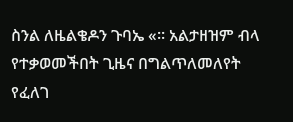ስንል ለዜልቄዶን ጉባኤ «። አልታዘዝም ብላ የተቃወመችበት ጊዜና በግልጥለመለየት የፈለገ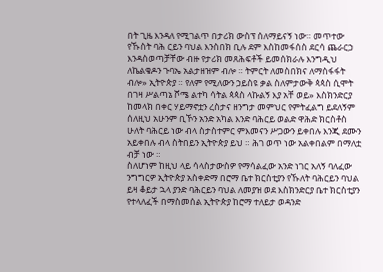በት ጊዜ እንዳለ የሚገልጥ በታሪክ ውስፕ ሰለማይናኝ ነው። መጥተው የኹስት ባሕ ርይን ባህል እንስበክ ቢሉ ደም እስከመፋሰስ ደርሳ ጨራርኃ እንዳስወጣቻቸው ብዙ የታሪክ መጸሕፍቶች ይመሰክራሉ እንግዲህ ለኬልቄዶን ጉባኤ አልታዘዝም ብሎ ። ትምርት ለመስበክና ለማስፋፋት ብሎ» ኢትዮጵያ ። የለም የሚለውን ኃይስዩ ቃል ስለምታውቅ ጳጳስ ሲሞት በገዛ ሥልጣኔ ሾሜ ልተካ ሳትል ጳጳስ ላኩልኝ እያ አቸ ወይ» እስክንድርያ ከመላክ በቀር ሃይማኖቷን ረስታና ዘንግታ መምህር የምትፈልግ ይደለኝም ሰለዚህ አሁንም ቢኾን አንድ አካል እንድ ባሕርይ ወልድ ዋሕድ ክርስቶስ ሁለት ባሕርይ ነው ብላ ስታስተምር ምእመናን ሥጋውን ይቀበሉ እንጂ ደሙን አይቀበሉ ብላ ስትበይን ኢትዮጵያ ይህ ። ሕገ ወጥ ነው አልቀበልም በማለቷ ብቻ ነው ።
ስለሆነም ከዚህ ላይ ሳላስታውስዎ የማሳልፈው አንድ ነገር አለኝ ባለፈው ንግግርዎ ኢትዮጵያ አስቀድማ በሮማ ቤተ ክርስቲያን የኹለት ባሕርይን ባህል ይዛ ቆይታ ኋላ ያንድ ባሕርይን ባህል ለመያዝ ወደ እስክንድርያ ቤተ ክርስቲያን የተላለፈች በማስመሰል ኢትዮጵያ ከሮማ ተለይታ ወዳንድ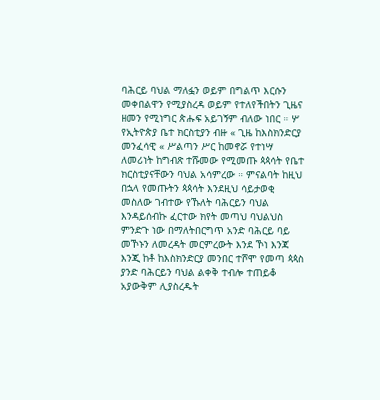ባሕርይ ባህል ማለፏን ወይም በግልጥ እርሱን መቀበልዋን የሚያስረዳ ወይም የተለየችበትን ጊዜና ዘመን የሚነግር ጵሑፍ አይገኝም ብለው ነበር ። ሦ የኢትዮጵያ ቤተ ክርስቲያን ብዙ « ጊዜ ከእስክንድርያ መንፈሳዊ « ሥልጣን ሥር ከመኖሯ የተነሣ ለመሪነት ከግብጽ ተሹመው የሚመጡ ጳጳሳት የቤተ ክርስቲያናቸውን ባህል አሳምረው ። ምናልባት ከዚህ በኋላ የመጡትን ጳጳሳት እንደዚህ ሳይታወቂ መስለው ገብተው የኹለት ባሕርይን ባህል እንዳይሰብኩ ፈርተው ክየት መጣህ ባህልህስ ምንድጉ ነው በማለትበርግጥ አንድ ባሕርይ ባይ መኾኑን ለመረዳት መርምረውት እንደ ኾነ እንጃ እንጂ ከቶ ከእስክንድርያ መንበር ተሾሞ የመጣ ጳጳስ ያንድ ባሕርይን ባህል ልቀቅ ተብሎ ተጠይቆ አያውቅም ሊያስረዱት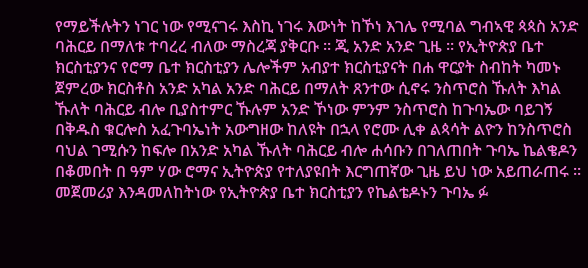የማይችሉትን ነገር ነው የሚናገሩ እስኪ ነገሩ እውነት ከኾነ እገሌ የሚባል ግብኣዊ ጳጳስ አንድ ባሕርይ በማለቱ ተባረረ ብለው ማስረጃ ያቅርቡ ። ጂ አንድ አንድ ጊዜ ። የኢትዮጵያ ቤተ ክርስቲያንና የሮማ ቤተ ክርስቲያን ሌሎችም አብያተ ክርስቲያናት በሐ ዋርያት ስብከት ካመኑ ጀምረው ክርስቶስ አንድ አካል አንድ ባሕርይ በማለት ጸንተው ሲኖሩ ንስጥሮስ ኹለት እካል ኹለት ባሕርይ ብሎ ቢያስተምር ኹሉም አንድ ኾነው ምንም ንስጥሮስ ከጉባኤው ባይገኝ በቅዱስ ቁርሎስ አፈጉባኤነት አውግዘው ከለዩት በኋላ የሮሙ ሊቀ ልጳሳት ልዮን ከንስጥሮስ ባህል ገሚሱን ከፍሎ በአንድ አካል ኹለት ባሕርይ ብሎ ሐሳቡን በገለጠበት ጉባኤ ኬልቄዶን በቆመበት በ ዓም ሃው ሮማና ኢትዮጵያ የተለያዩበት እርግጠኛው ጊዜ ይህ ነው አይጠራጠሩ ። መጀመሪያ እንዳመለከትነው የኢትዮጵያ ቤተ ክርስቲያን የኬልቴዶኑን ጉባኤ ፉ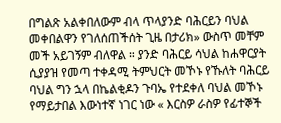በግልጽ አልቀበለውም ብላ ጥላያንድ ባሕርይን ባህል መቀበልዋን የገለሰጠችሰት ጊዜ በታሪክ» ውስጥ መቸም መች አይገኝም ብለዋል ። ያንድ ባሕርይ ሳህል ከሐዋርያት ሲያያዝ የመጣ ተቀዳሚ ትምህርት መኾኑ የኹለት ባሕርይ ባህል ግን ኋላ በኬልቂዶን ጉባኤ የተደቀለ ባህል መኾኑ የማይታበል እውነተኛ ነገር ነው « እርስዎ ራስዎ የፊተኞች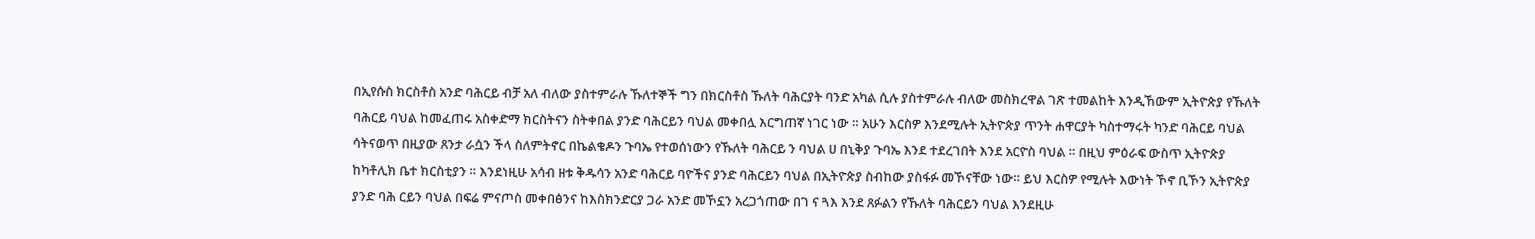በኢየሱስ ክርስቶስ አንድ ባሕርይ ብቻ አለ ብለው ያስተምራሉ ኹለተኞች ግን በክርስቶስ ኹለት ባሕርያት ባንድ አካል ሲሉ ያስተምራሉ ብለው መስክረዋል ገጽ ተመልከት እንዲኸውም ኢትዮጵያ የኹለት ባሕርይ ባህል ከመፈጠሩ አስቀድማ ክርስትናን ስትቀበል ያንድ ባሕርይን ባህል መቀበሏ እርግጠኛ ነገር ነው ። አሁን እርስዎ እንደሚሉት ኢትዮጵያ ጥንት ሐዋርያት ካስተማሩት ካንድ ባሕርይ ባህል ሳትናወጥ በዚያው ጸንታ ራሷን ችላ ስለምትኖር በኬልቄዶን ጉባኤ የተወሰነውን የኹለት ባሕርይ ን ባህል ሀ በኒቅያ ጉባኤ እንደ ተደረገበት እንደ አርዮስ ባህል ። በዚህ ምዕራፍ ውስጥ ኢትዮጵያ ከካቶሊክ ቤተ ክርስቲያን ። እንደነዚሁ አሳብ ዘቱ ቅዱሳን አንድ ባሕርይ ባዮችና ያንድ ባሕርይን ባህል በኢትዮጵያ ስብከው ያስፋፉ መኾናቸው ነው። ይህ እርስዎ የሚሉት እውነት ኾኖ ቢኾን ኢትዮጵያ ያንድ ባሕ ርይን ባህል በፍሬ ምናጦስ መቀበፅንና ከእስክንድርያ ጋራ አንድ መኾኗን አረጋጎጠው በገ ና ጓእ እንደ ጸፉልን የኹለት ባሕርይን ባህል እንደዚሁ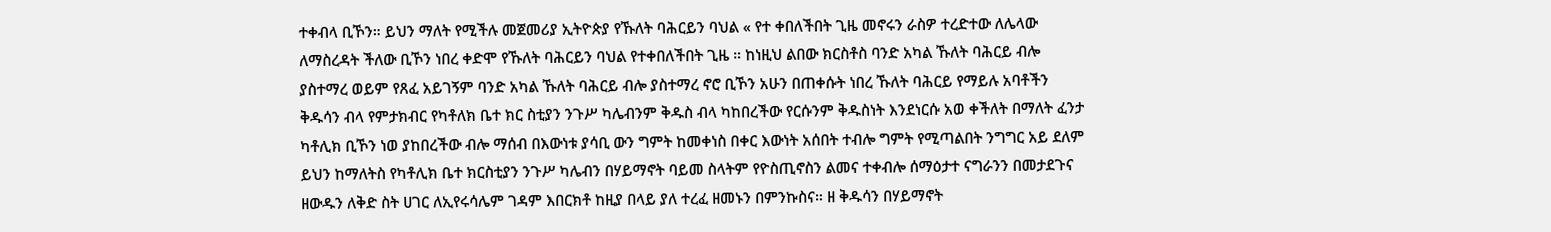ተቀብላ ቢኾን። ይህን ማለት የሚችሉ መጀመሪያ ኢትዮጵያ የኹለት ባሕርይን ባህል « የተ ቀበለችበት ጊዜ መኖሩን ራስዎ ተረድተው ለሌላው ለማስረዳት ችለው ቢኾን ነበረ ቀድሞ የኹለት ባሕርይን ባህል የተቀበለችበት ጊዜ ። ከነዚህ ልበው ክርስቶስ ባንድ አካል ኹለት ባሕርይ ብሎ ያስተማረ ወይም የጸፈ አይገኝም ባንድ አካል ኹለት ባሕርይ ብሎ ያስተማረ ኖሮ ቢኾን አሁን በጠቀሱት ነበረ ኹለት ባሕርይ የማይሉ አባቶችን ቅዱሳን ብላ የምታክብር የካቶለክ ቤተ ክር ስቲያን ንጉሥ ካሌብንም ቅዱስ ብላ ካከበረችው የርሱንም ቅዱስነት እንደነርሱ አወ ቀችለት በማለት ፈንታ ካቶሊክ ቢኾን ነወ ያከበረችው ብሎ ማሰብ በእውነቱ ያሳቢ ውን ግምት ከመቀነስ በቀር እውነት አሰበት ተብሎ ግምት የሚጣልበት ንግግር አይ ደለም ይህን ከማለትስ የካቶሊክ ቤተ ክርስቲያን ንጉሥ ካሌብን በሃይማኖት ባይመ ስላትም የዮስጢኖስን ልመና ተቀብሎ ሰማዕታተ ናግራንን በመታደጉና ዘውዱን ለቅድ ስት ሀገር ለኢየሩሳሌም ገዳም እበርክቶ ከዚያ በላይ ያለ ተረፈ ዘመኑን በምንኩስና። ዘ ቅዱሳን በሃይማኖት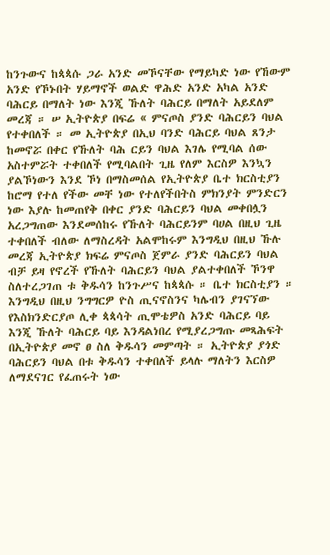ከንጉውና ከጳጳሱ ጋራ አንድ መኾናቸው የማይካድ ነው የኸውም አንድ የኾኑበት ሃይማኖች ወልድ ዋሕድ አንድ አካል አንድ ባሕርይ በማለት ነው እንጂ ኹለት ባሕርይ በማለት አይደለም መረጃ ። ሠ ኢትዮጵያ በፍሬ « ምናጦስ ያንድ ባሕርይን ባህል የተቀበለች ። መ ኢትዮጵያ በኢህ ባንድ ባሕርይ ባህል ጸንታ ከመኖሯ በቀር የኹለት ባሕ ርይን ባህል እገሌ የሚባል ሰው አስተምሯት ተቀበለች የሚባልበት ጊዜ የለም እርስዎ እንኳን ያልኾነውን እንደ ኾነ በማስመሰል የኢትዮጵያ ቤተ ክርስቲያን ከሮማ የተለ የችው መቸ ነው የተለየችበትስ ምክንያት ምንድርን ነው እያሉ ከመጠየቅ በቀር ያንድ ባሕርይን ባህል መቀበሏን አረጋግጠው እንደመሰከሩ የኹለት ባሕርይንም ባሀል በዚህ ጊዜ ተቀበለች ብለው ለማስረዳት አልሞከሩም እንግዲህ በዚህ ኹሉ መረጃ ኢትዮጵያ ክፍሬ ምናጦስ ጀምራ ያንድ ባሕርይን ባህል ብቻ ይዛ የኖረች የኹለት ባሕርይን ባህል ያልተቀበለች ኾንዋ ስለተረጋገጠ ቱ ቅዱሳን ከንጉሥና ከጳጳሱ ። ቤተ ክርስቲያን ። እንግዲህ በዚህ ንግግርዎ ዮስ ጢናኖስንና ካሌብን ያገናኘው የእስክንድርያጦ ሊቀ ጳጳሳት ጢሞቴዎስ አንድ ባሕርይ ባይ እንጂ ኹለት ባሕርይ ባይ እንዳልነበረ የሚያረጋግጡ መጻሕፍት በኢትዮጵያ መኖ ፀ ስለ ቅዱሳን መምጣት ። ኢትዮጵያ ያጎድ ባሕርይን ባህል በቱ ቅዱሳን ተቀበለች ይላሉ ማለትን እርስዎ ለማደናገር የፈጠሩት ነው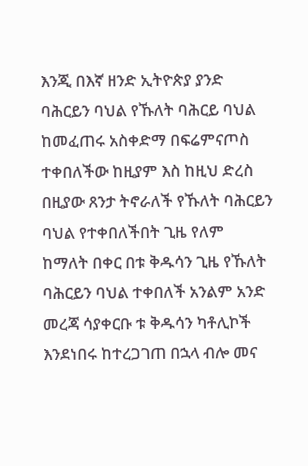እንጂ በእኛ ዘንድ ኢትዮጵያ ያንድ ባሕርይን ባህል የኹለት ባሕርይ ባህል ከመፈጠሩ አስቀድማ በፍሬምናጦስ ተቀበለችው ከዚያም እስ ከዚህ ድረስ በዚያው ጸንታ ትኖራለች የኹለት ባሕርይን ባህል የተቀበለችበት ጊዜ የለም ከማለት በቀር በቱ ቅዱሳን ጊዜ የኹለት ባሕርይን ባህል ተቀበለች አንልም አንድ መረጃ ሳያቀርቡ ቱ ቅዱሳን ካቶሊኮች እንደነበሩ ከተረጋገጠ በኋላ ብሎ መና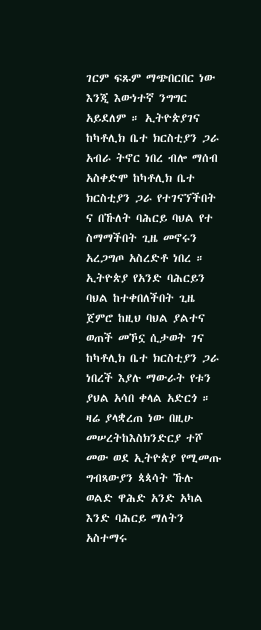ገርም ፍጹም ማጭበርበር ነው እንጂ እውነተኛ ንግግር አይደለም ። ኢትዮጵያገና ከካቶሊክ ቤተ ክርስቲያን ጋራ አብራ ትኖር ነበረ ብሎ ማሰብ አስቀድሞ ከካቶሊክ ቤተ ክርስቲያን ጋራ የተገናኘችበት ና በኹለት ባሕርይ ባህል የተ ስማማችበት ጊዜ መኖሩን አረጋግጦ አስረድቶ ነበረ ። ኢትዮጵያ የአንድ ባሕርይን ባህል ከተቀበለችበት ጊዜ ጀምሮ ከዚህ ባህል ያልተና ወጠች መኾኗ ሲታወት ገና ከካቶሊክ ቤተ ክርስቲያን ጋራ ነበረች እያሉ ማውራት የቱን ያህል አሳበ ቀላል አድርጎ ። ዛሬ ያላቋረጠ ነው በዚሁ መሠረትከእስክንድርያ ተሾ መው ወደ ኢትዮጵያ የሚመጡ ግብጻውያን ጳጳሳት ኹሉ ወልድ ዋሕድ አንድ አካል እንድ ባሕርይ ማለትን አስተማሩ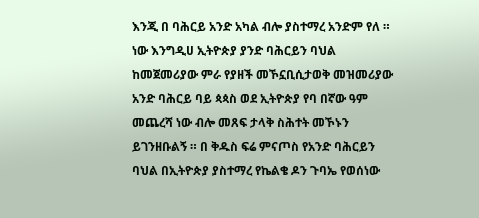እንጂ በ ባሕርይ አንድ አካል ብሎ ያስተማረ አንድም የለ ። ነው እንግዲሀ ኢትዮጵያ ያንድ ባሕርይን ባህል ከመጀመሪያው ምራ የያዘች መኾኗቢሲታወቅ መዝመሪያው አንድ ባሕርይ ባይ ጳጳስ ወደ ኢትዮጵያ የባ በኛው ዓም መጨረሻ ነው ብሎ መጸፍ ታላቅ ስሕተት መኾኑን ይገንዘቡልኝ ። በ ቅዱስ ፍሬ ምናጦስ የአንድ ባሕርይን ባህል በኢትዮጵያ ያስተማረ የኬልቄ ዶን ጉባኤ የወሰነው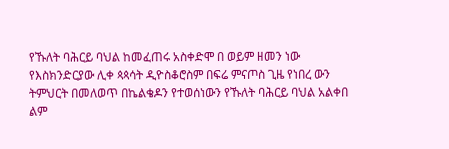የኹለት ባሕርይ ባህል ከመፈጠሩ አስቀድሞ በ ወይም ዘመን ነው የእስክንድርያው ሊቀ ጳጳሳት ዲዮስቆሮስም በፍሬ ምናጦስ ጊዜ የነበረ ውን ትምህርት በመለወጥ በኬልቄዶን የተወሰነውን የኹለት ባሕርይ ባህል አልቀበ ልም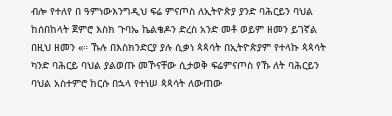ብሎ የተለየ በ ዓምነውእንግዲህ ፍሬ ምናጦስ ለኢትዮጵያ ያንድ ባሕርይን ባህል ከሰበከላት ጀምሮ እስክ ጉባኤ ኬልቄዶን ድረስ አንድ መቶ ወይም ዘመን ይገኛል በዚህ ዘመን «። ኹሉ በእስክንድርያ ያሉ ሲቃነ ጳጳሳት በኢትዮጵያም የተላኩ ጳጳሳት ካንድ ባሕርይ ባህል ያልወጡ መኾናቸው ሲታወቅ ፍሬምናጦስ የኹ ለት ባሕርይን ባህል አስተምሮ ከርሱ በኋላ የተነሠ ጳጳሳት ለውጠው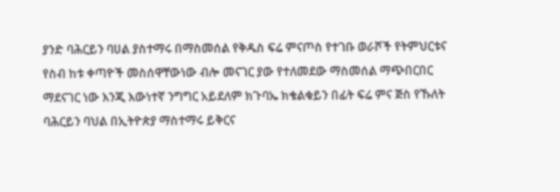ያንድ ባሕርይን ባሀል ያስተማሩ በማስመሰል የቅዱስ ፍሬ ምናጦስ የተገቡ ወራሾች የትምህርቱና የስብ ከቱ ቀጣዮች መስሰዋቸውነው ብሎ መናገር ያው የተለመደው ማስመሰል ማጭበርበር ማደናገር ነው እንጂ እውነተኛ ንግግር አይደለም ክጉባኤ ክቄልቁይን በፊት ፍሬ ምና ጅስ የኹለት ባሕርይን ባህል በኢትዮጵያ ማስተማሩ ይቅርና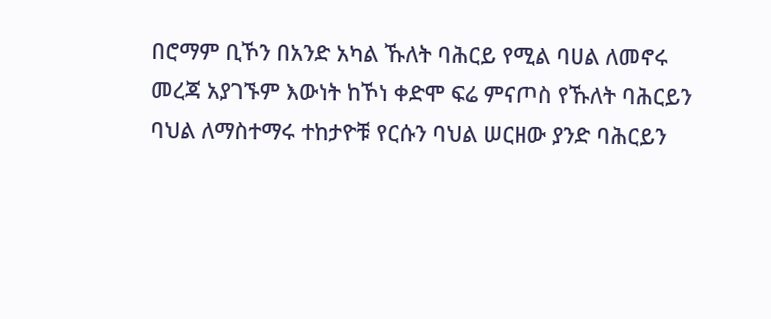በሮማም ቢኾን በአንድ አካል ኹለት ባሕርይ የሚል ባሀል ለመኖሩ መረጃ አያገኙም እውነት ከኾነ ቀድሞ ፍሬ ምናጦስ የኹለት ባሕርይን ባህል ለማስተማሩ ተከታዮቹ የርሱን ባህል ሠርዘው ያንድ ባሕርይን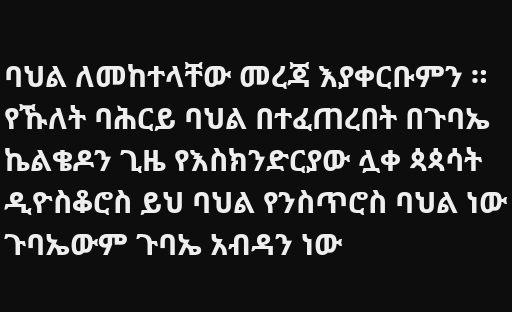ባህል ለመከተላቸው መረጃ እያቀርቡምን ። የኹለት ባሕርይ ባህል በተፈጠረበት በጉባኤ ኬልቄዶን ጊዜ የእስክንድርያው ሏቀ ጳጳሳት ዲዮስቆሮስ ይህ ባህል የንስጥሮስ ባህል ነው ጉባኤውም ጉባኤ አብዳን ነው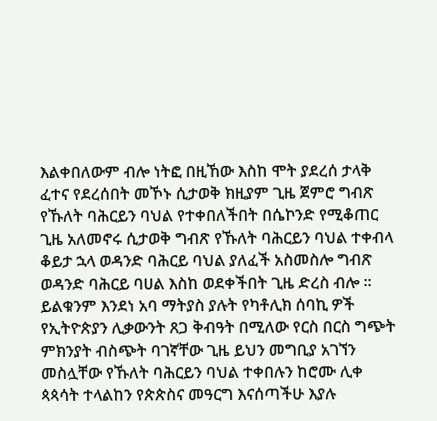እልቀበለውም ብሎ ነትፎ በዚኸው እስከ ሞት ያደረሰ ታላቅ ፈተና የደረሰበት መኾኑ ሲታወቅ ክዚያም ጊዜ ጀምሮ ግብጽ የኹለት ባሕርይን ባህል የተቀበለችበት በሴኮንድ የሚቆጠር ጊዜ አለመኖሩ ሲታወቅ ግብጽ የኹለት ባሕርይን ባህል ተቀብላ ቆይታ ኋላ ወዳንድ ባሕርይ ባህል ያለፈች አስመስሎ ግብጽ ወዳንድ ባሕርይ ባሀል እስከ ወደቀችበት ጊዜ ድረስ ብሎ ። ይልቁንም እንደነ አባ ማትያስ ያሉት የካቶሊክ ሰባኪ ዎች የኢትዮጵያን ሊቃውንት ጸጋ ቅብዓት በሚለው የርስ በርስ ግጭት ምክንያት ብስጭት ባገኛቸው ጊዜ ይህን መግቢያ አገኘን መስሏቸው የኹለት ባሕርይን ባህል ተቀበሉን ከሮሙ ሊቀ ጳጳሳት ተላልከን የጵጵስና መዓርግ እናሰጣችሁ እያሉ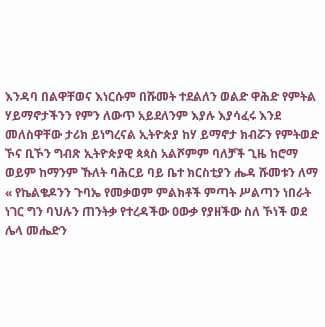እንዳባ በልዋቸወና እነርሱም በሹመት ተደልለን ወልድ ዋሕድ የምትል ሃይማኖታችንን የምን ለውጥ አይደለንም እያሉ እያሳፈሩ እንደ መለስዋቸው ታሪክ ይነግረናል ኢትዮጵያ ከሃ ይማኖታ ክብሯን የምትወድ ኾና ቢኾን ግብጽ ኢትዮጵያዊ ጳጳስ አልሾምም ባለቻች ጊዜ ከሮማ ወይም ከማንም ኹለት ባሕርይ ባይ ቤተ ክርስቲያን ሔዳ ሹመቱን ለማ « የኬልቄዶንን ጉባኤ የመቃወም ምልክቶች ምጣት ሥልጣን ነበራት ነገር ግን ባህሉን ጠንትቃ የተረዳችው ዐውቃ የያዘችው ስለ ኾነች ወደ ሌላ መሔድን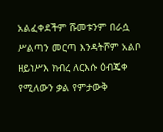አልፈቀደችም ሹመቱንም በራሷ ሥልጣን መርጣ እንዳትሾም አልቦ ዘይነሥእ ክብረ ለርእሱ ዕብጄቀ የሚለውን ቃል የምታውቅ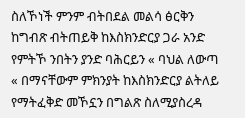ስለኾነች ምንም ብትበደል መልሳ ፅርቅን ከግብጽ ብትጠይቅ ከእስክንድርያ ጋራ አንድ የምትኾ ንበትን ያንድ ባሕርይን « ባህል ለውጣ « በማናቸውም ምክንያት ከእስክንድርያ ልትለይ የማትፈቅድ መኾኗን በግልጽ ስለሚያስረዳ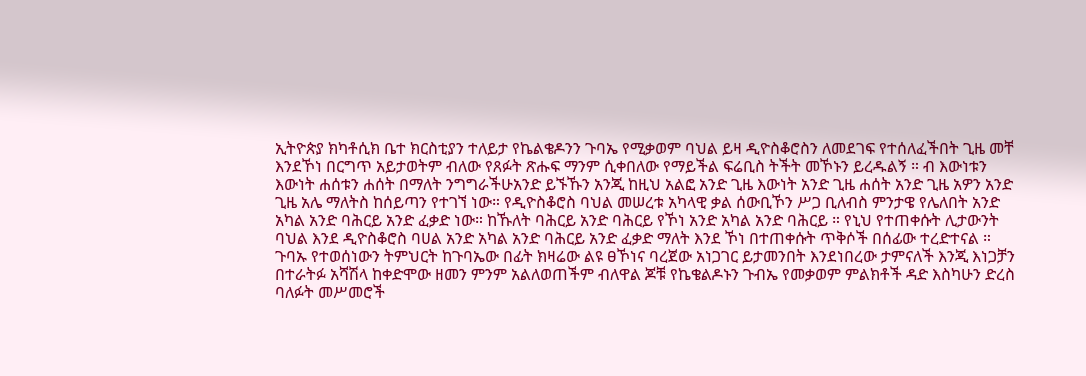ኢትዮጵያ ክካቶሲክ ቤተ ክርስቲያን ተለይታ የኬልቄዶንን ጉባኤ የሚቃወም ባህል ይዛ ዲዮስቆሮስን ለመደገፍ የተሰለፈችበት ጊዜ መቸ እንደኾነ በርግጥ አይታወትም ብለው የጸፉት ጽሑፍ ማንም ሲቀበለው የማይችል ፍሬቢስ ትችት መኾኑን ይረዱልኝ ። ብ እውነቱን እውነት ሐሰቱን ሐሰት በማለት ንግግራችሁአንድ ይኙኹን አንጂ ከዚህ አልፎ አንድ ጊዜ እውነት አንድ ጊዜ ሐሰት አንድ ጊዜ አዎን አንድ ጊዜ አሌ ማለትስ ከሰይጣን የተገኘ ነው። የዲዮስቆሮስ ባህል መሠረቱ አካላዊ ቃል ሰውቢኾን ሥጋ ቢለብስ ምንታዌ የሌለበት አንድ አካል አንድ ባሕርይ አንድ ፈቃድ ነው። ከኹለት ባሕርይ አንድ ባሕርይ የኾነ አንድ አካል አንድ ባሕርይ ። የኒህ የተጠቀሱት ሊታውንት ባህል እንደ ዲዮስቆሮስ ባሀል አንድ አካል አንድ ባሕርይ አንድ ፈቃድ ማለት እንደ ኾነ በተጠቀሱት ጥቅሶች በሰፊው ተረድተናል ። ጉባኡ የተወሰነውን ትምህርት ከጉባኤው በፊት ክዛሬው ልዩ ፀኾነና ባረጀው አነጋገር ይታመንበት እንደነበረው ታምናለች እንጂ እነጋቻን በተራትፉ አሻሽላ ከቀድሞው ዘመን ምንም አልለወጠችም ብለዋል ጆቹ የኬቄልዶኑን ጉብኤ የመቃወም ምልክቶች ዳድ እስካሁን ድረስ ባለፉት መሥመሮች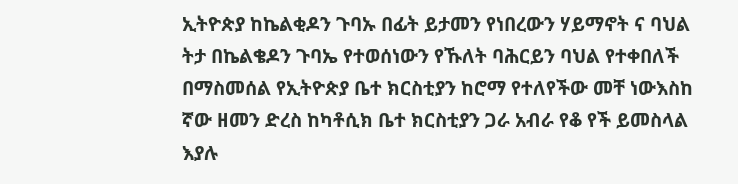ኢትዮጵያ ከኬልቂዶን ጉባኡ በፊት ይታመን የነበረውን ሃይማኖት ና ባህል ትታ በኬልቄዶን ጉባኤ የተወሰነውን የኹለት ባሕርይን ባህል የተቀበለች በማስመሰል የኢትዮጵያ ቤተ ክርስቲያን ከሮማ የተለየችው መቸ ነውእስከ ኛው ዘመን ድረስ ከካቶሲክ ቤተ ክርስቲያን ጋራ አብራ የቆ የች ይመስላል እያሉ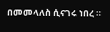በመመላለስ ሲናገሩ ነበረ ።